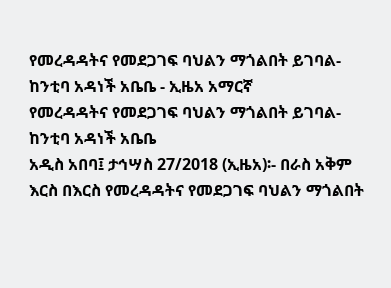የመረዳዳትና የመደጋገፍ ባህልን ማጎልበት ይገባል- ከንቲባ አዳነች አቤቤ - ኢዜአ አማርኛ
የመረዳዳትና የመደጋገፍ ባህልን ማጎልበት ይገባል- ከንቲባ አዳነች አቤቤ
አዲስ አበባ፤ ታኅሣስ 27/2018 (ኢዜአ)፡- በራስ አቅም እርስ በእርስ የመረዳዳትና የመደጋገፍ ባህልን ማጎልበት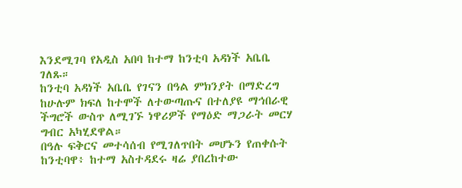እንደሚገባ የአዲስ አበባ ከተማ ከንቲባ አዳነች አቤቤ ገለጹ።
ከንቲባ አዳነች አቤቤ የገናን በዓል ምክንያት በማድረግ ከሁሉም ክፍለ ከተሞች ለተውጣጡና በተለያዩ ማኅበራዊ ችግሮች ውስጥ ለሚገኙ ነዋሪዎች የማዕድ ማጋራት መርሃ ግብር አካሂደዋል።
በዓሉ ፍቅርና መተሳሰብ የሚገለጥበት መሆኑን የጠቀሱት ከንቲባዋ፥ ከተማ አስተዳደሩ ዛሬ ያበረከተው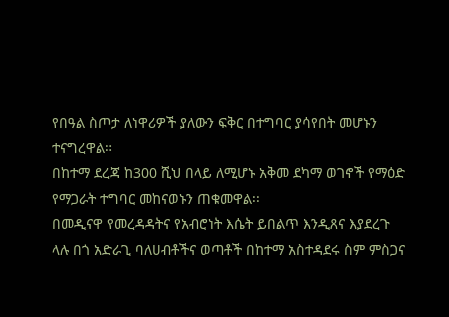የበዓል ስጦታ ለነዋሪዎች ያለውን ፍቅር በተግባር ያሳየበት መሆኑን ተናግረዋል።
በከተማ ደረጃ ከ300 ሺህ በላይ ለሚሆኑ አቅመ ደካማ ወገኖች የማዕድ የማጋራት ተግባር መከናወኑን ጠቁመዋል፡፡
በመዲናዋ የመረዳዳትና የአብሮነት እሴት ይበልጥ እንዲጸና እያደረጉ ላሉ በጎ አድራጊ ባለሀብቶችና ወጣቶች በከተማ አስተዳደሩ ስም ምስጋና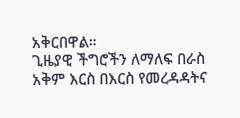አቅርበዋል።
ጊዜያዊ ችግሮችን ለማለፍ በራስ አቅም እርስ በእርስ የመረዳዳትና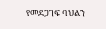የመደጋገፍ ባህልን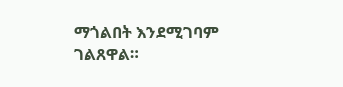ማጎልበት እንደሚገባም ገልጸዋል።